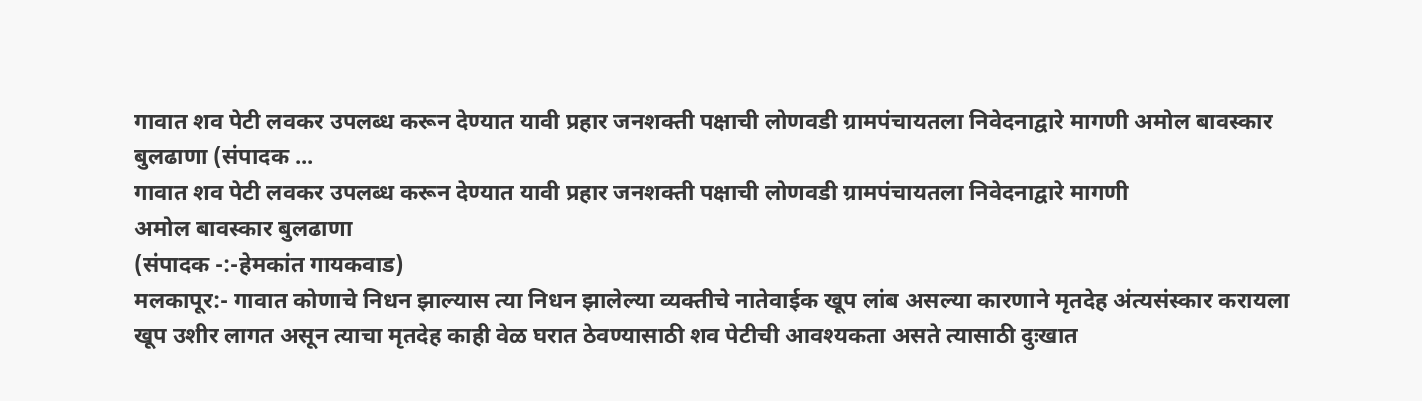गावात शव पेटी लवकर उपलब्ध करून देण्यात यावी प्रहार जनशक्ती पक्षाची लोणवडी ग्रामपंचायतला निवेदनाद्वारे मागणी अमोल बावस्कार बुलढाणा (संपादक ...
गावात शव पेटी लवकर उपलब्ध करून देण्यात यावी प्रहार जनशक्ती पक्षाची लोणवडी ग्रामपंचायतला निवेदनाद्वारे मागणी
अमोल बावस्कार बुलढाणा
(संपादक -:-हेमकांत गायकवाड)
मलकापूर:- गावात कोणाचे निधन झाल्यास त्या निधन झालेल्या व्यक्तीचे नातेवाईक खूप लांब असल्या कारणाने मृतदेह अंत्यसंस्कार करायला खूप उशीर लागत असून त्याचा मृतदेह काही वेळ घरात ठेवण्यासाठी शव पेटीची आवश्यकता असते त्यासाठी दुःखात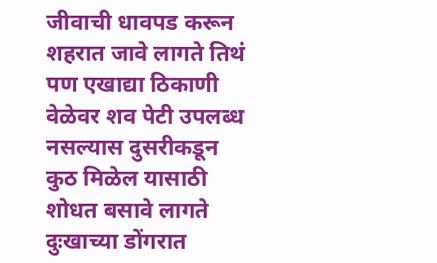जीवाची धावपड करून शहरात जावे लागते तिथं पण एखाद्या ठिकाणी वेळेवर शव पेटी उपलब्ध नसल्यास दुसरीकडून कुठ मिळेल यासाठी शोधत बसावे लागते दुःखाच्या डोंगरात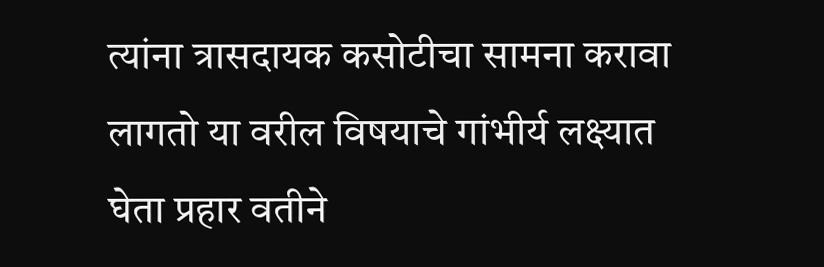त्यांना त्रासदायक कसोटीचा सामना करावा लागतो या वरील विषयाचे गांभीर्य लक्ष्यात घेता प्रहार वतीने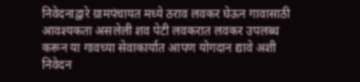निवेदनाद्वारे ग्रामपंचायत मध्ये ठराव लवकर घेऊन गावासाठी आवश्यकता असलेली शव पेटी लवकरात लवकर उपलब्ध करून या गावच्या सेवाकार्यात आपण योगदान द्यावे अशी निवेदन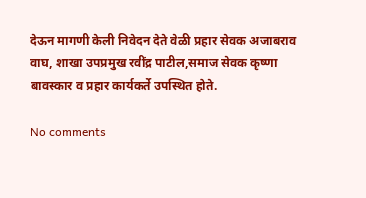देऊन मागणी केली निवेदन देते वेळी प्रहार सेवक अजाबराव वाघ, शाखा उपप्रमुख रवींद्र पाटील,समाज सेवक कृष्णा बावस्कार व प्रहार कार्यकर्ते उपस्थित होते.

No comments